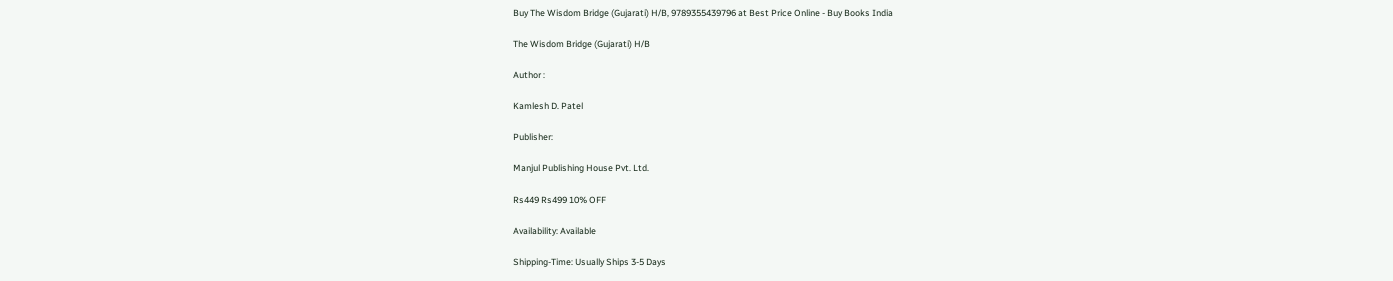Buy The Wisdom Bridge (Gujarati) H/B, 9789355439796 at Best Price Online - Buy Books India

The Wisdom Bridge (Gujarati) H/B

Author :

Kamlesh D. Patel

Publisher:

Manjul Publishing House Pvt. Ltd.

Rs449 Rs499 10% OFF

Availability: Available

Shipping-Time: Usually Ships 3-5 Days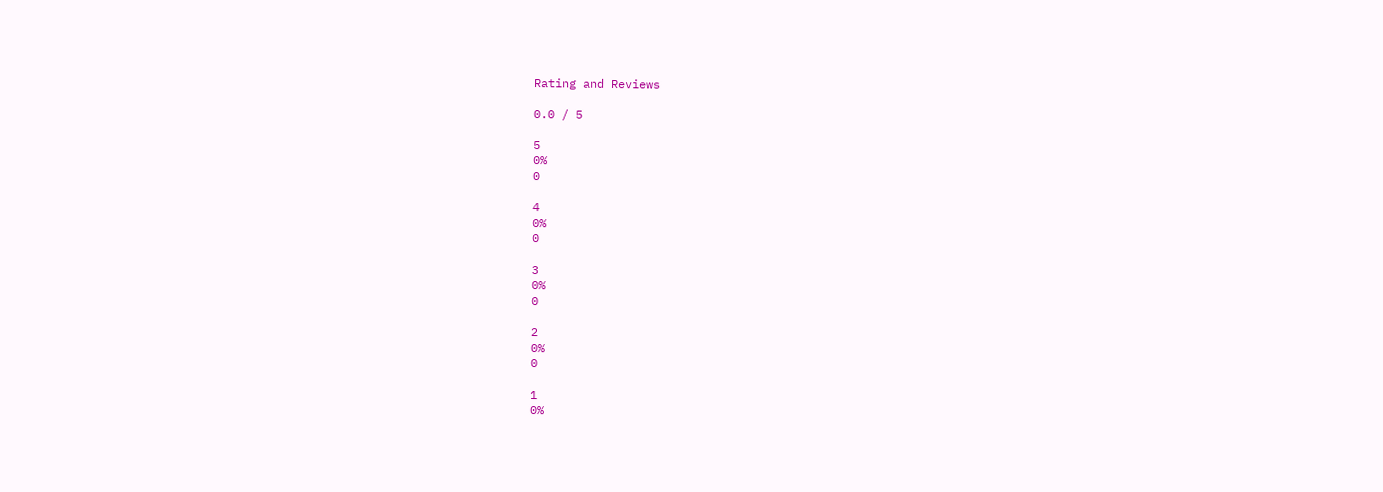Rating and Reviews

0.0 / 5

5
0%
0

4
0%
0

3
0%
0

2
0%
0

1
0%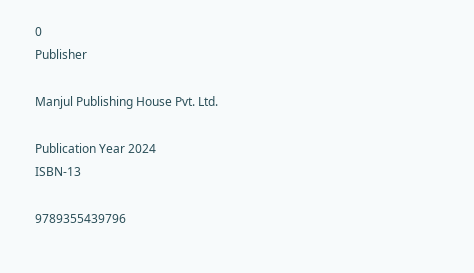0
Publisher

Manjul Publishing House Pvt. Ltd.

Publication Year 2024
ISBN-13

9789355439796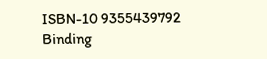ISBN-10 9355439792
Binding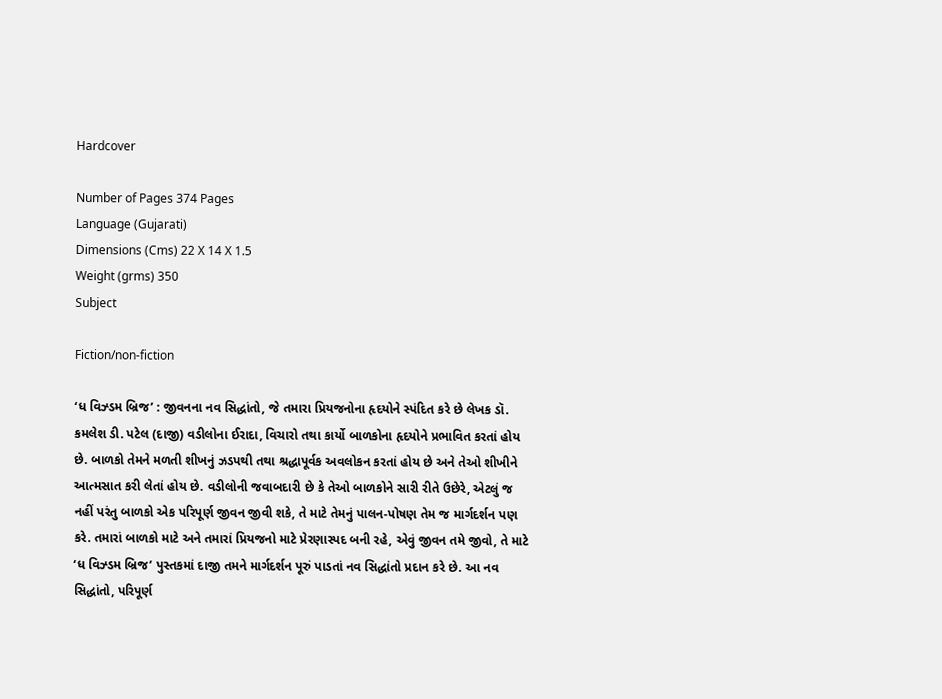Hardcover

Number of Pages 374 Pages
Language (Gujarati)
Dimensions (Cms) 22 X 14 X 1.5
Weight (grms) 350
Subject

Fiction/non-fiction

‘ધ વિઝ્ડમ બ્રિજ’ : જીવનના નવ સિદ્ધાંતો, જે તમારા પ્રિયજનોના હૃદયોને સ્પંદિત કરે છે લેખક ડૉ. કમલેશ ડી. પટેલ (દાજી) વડીલોના ઈરાદા, વિચારો તથા કાર્યો બાળકોના હૃદયોને પ્રભાવિત કરતાં હોય છે. બાળકો તેમને મળતી શીખનું ઝડપથી તથા શ્રદ્ધાપૂર્વક અવલોકન કરતાં હોય છે અને તેઓ શીખીને આત્મસાત કરી લેતાં હોય છે. વડીલોની જવાબદારી છે કે તેઓ બાળકોને સારી રીતે ઉછેરે, એટલું જ નહીં પરંતુ બાળકો એક પરિપૂર્ણ જીવન જીવી શકે, તે માટે તેમનું પાલન-પોષણ તેમ જ માર્ગદર્શન પણ કરે. તમારાં બાળકો માટે અને તમારાં પ્રિયજનો માટે પ્રેરણાસ્પદ બની રહે, એવું જીવન તમે જીવો, તે માટે ‘ધ વિઝ્ડમ બ્રિજ’ પુસ્તકમાં દાજી તમને માર્ગદર્શન પૂરું પાડતાં નવ સિદ્ધાંતો પ્રદાન કરે છે. આ નવ સિદ્ધાંતો, પરિપૂર્ણ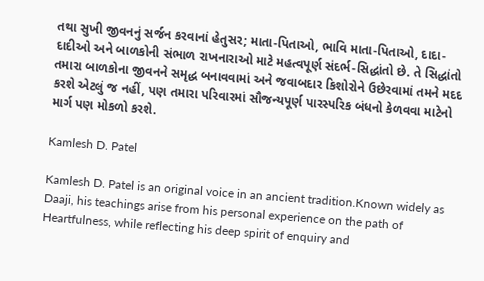તથા સુખી જીવનનું સર્જન કરવાનાં હેતુસર; માતા-પિતાઓ, ભાવિ માતા-પિતાઓ, દાદા-દાદીઓ અને બાળકોની સંભાળ રાખનારાઓ માટે મહત્વપૂર્ણ સંદર્ભ-સિદ્ધાંતો છે. તે સિદ્ધાંતો તમારા બાળકોના જીવનને સમૃદ્ધ બનાવવામાં અને જવાબદાર કિશોરોને ઉછેરવામાં તમને મદદ કરશે એટલું જ નહીં, પણ તમારા પરિવારમાં સૌજન્યપૂર્ણ પારસ્પરિક બંધનો કેળવવા માટેનો માર્ગ પણ મોકળો કરશે.

Kamlesh D. Patel

Kamlesh D. Patel is an original voice in an ancient tradition.Known widely as Daaji, his teachings arise from his personal experience on the path of Heartfulness, while reflecting his deep spirit of enquiry and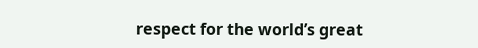respect for the world’s great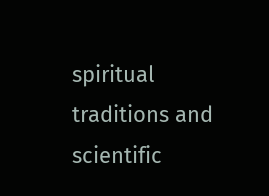spiritual traditions and scientific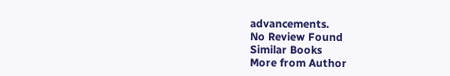advancements.
No Review Found
Similar Books
More from Author